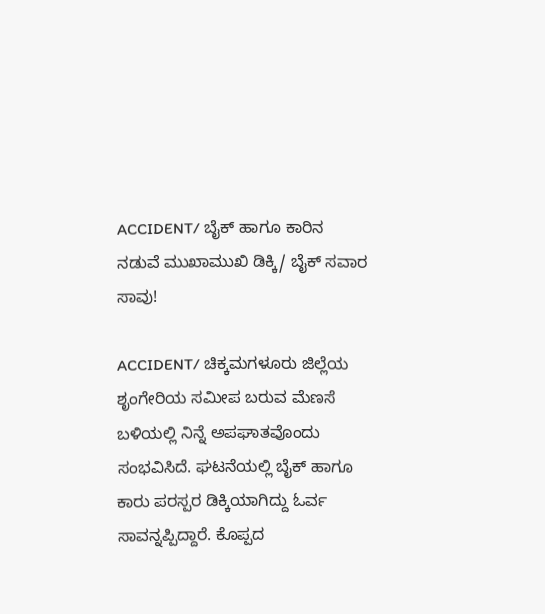ACCIDENT/ ಬೈಕ್ ಹಾಗೂ ಕಾರಿನ ನಡುವೆ ಮುಖಾಮುಖಿ ಡಿಕ್ಕಿ/ ಬೈಕ್ ಸವಾರ ಸಾವು!

ACCIDENT/ ಚಿಕ್ಕಮಗಳೂರು ಜಿಲ್ಲೆಯ ಶೃಂಗೇರಿಯ ಸಮೀಪ ಬರುವ ಮೆಣಸೆ ಬಳಿಯಲ್ಲಿ ನಿನ್ನೆ ಅಪಘಾತವೊಂದು ಸಂಭವಿಸಿದೆ. ಘಟನೆಯಲ್ಲಿ ಬೈಕ್ ಹಾಗೂ ಕಾರು ಪರಸ್ಪರ ಡಿಕ್ಕಿಯಾಗಿದ್ದು ಓರ್ವ ಸಾವನ್ನಪ್ಪಿದ್ದಾರೆ. ಕೊಪ್ಪದ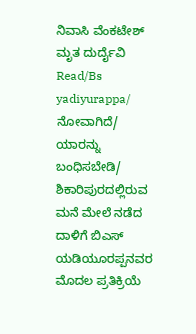ನಿವಾಸಿ ವೆಂಕಟೇಶ್  ಮೃತ ದುರ್ದೈವಿ Read/Bs yadiyurappa/ ನೋವಾಗಿದೆ/ ಯಾರನ್ನು ಬಂಧಿಸಬೇಡಿ/ ಶಿಕಾರಿಪುರದಲ್ಲಿರುವ ಮನೆ ಮೇಲೆ ನಡೆದ ದಾಳಿಗೆ ಬಿಎಸ್ ಯಡಿಯೂರಪ್ಪನವರ ಮೊದಲ ಪ್ರತಿಕ್ರಿಯೆ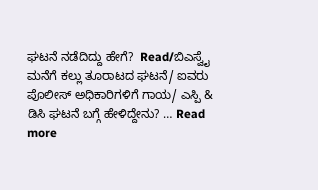ಘಟನೆ ನಡೆದಿದ್ದು ಹೇಗೆ?  Read/ಬಿಎಸ್ವೈ ಮನೆಗೆ ಕಲ್ಲು ತೂರಾಟದ ಘಟನೆ/ ಐವರು ಪೊಲೀಸ್ ಅಧಿಕಾರಿಗಳಿಗೆ ಗಾಯ/ ಎಸ್ಪಿ & ಡಿಸಿ ಘಟನೆ ಬಗ್ಗೆ ಹೇಳಿದ್ದೇನು? … Read more